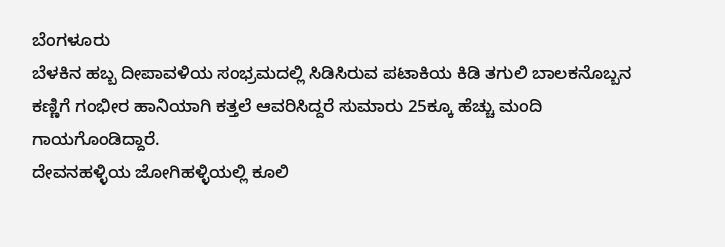ಬೆಂಗಳೂರು
ಬೆಳಕಿನ ಹಬ್ಬ ದೀಪಾವಳಿಯ ಸಂಭ್ರಮದಲ್ಲಿ ಸಿಡಿಸಿರುವ ಪಟಾಕಿಯ ಕಿಡಿ ತಗುಲಿ ಬಾಲಕನೊಬ್ಬನ ಕಣ್ಣಿಗೆ ಗಂಭೀರ ಹಾನಿಯಾಗಿ ಕತ್ತಲೆ ಆವರಿಸಿದ್ದರೆ ಸುಮಾರು 25ಕ್ಕೂ ಹೆಚ್ಚು ಮಂದಿ ಗಾಯಗೊಂಡಿದ್ದಾರೆ.
ದೇವನಹಳ್ಳಿಯ ಜೋಗಿಹಳ್ಳಿಯಲ್ಲಿ ಕೂಲಿ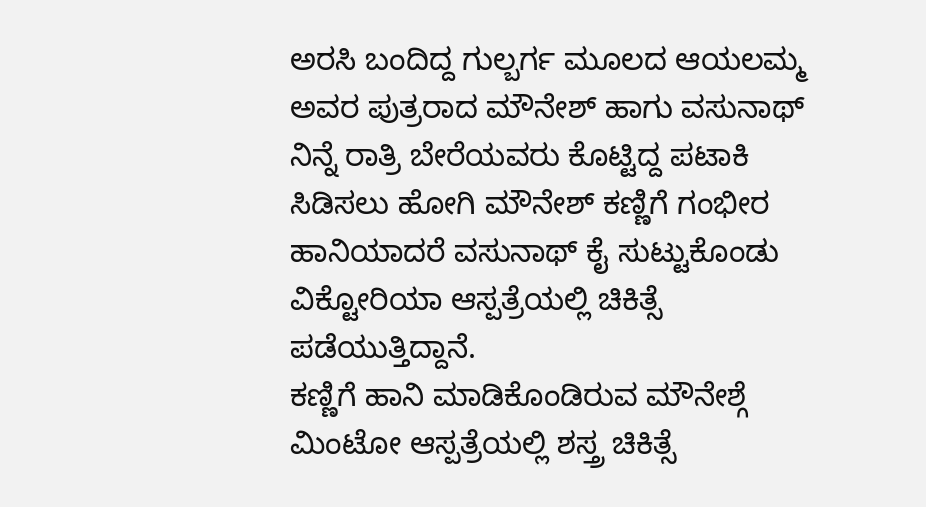ಅರಸಿ ಬಂದಿದ್ದ ಗುಲ್ಬರ್ಗ ಮೂಲದ ಆಯಲಮ್ಮ ಅವರ ಪುತ್ರರಾದ ಮೌನೇಶ್ ಹಾಗು ವಸುನಾಥ್ ನಿನ್ನೆ ರಾತ್ರಿ ಬೇರೆಯವರು ಕೊಟ್ಟಿದ್ದ ಪಟಾಕಿ ಸಿಡಿಸಲು ಹೋಗಿ ಮೌನೇಶ್ ಕಣ್ಣಿಗೆ ಗಂಭೀರ ಹಾನಿಯಾದರೆ ವಸುನಾಥ್ ಕೈ ಸುಟ್ಟುಕೊಂಡು ವಿಕ್ಟೋರಿಯಾ ಆಸ್ಪತ್ರೆಯಲ್ಲಿ ಚಿಕಿತ್ಸೆ ಪಡೆಯುತ್ತಿದ್ದಾನೆ.
ಕಣ್ಣಿಗೆ ಹಾನಿ ಮಾಡಿಕೊಂಡಿರುವ ಮೌನೇಶ್ಗೆ ಮಿಂಟೋ ಆಸ್ಪತ್ರೆಯಲ್ಲಿ ಶಸ್ತ್ರ ಚಿಕಿತ್ಸೆ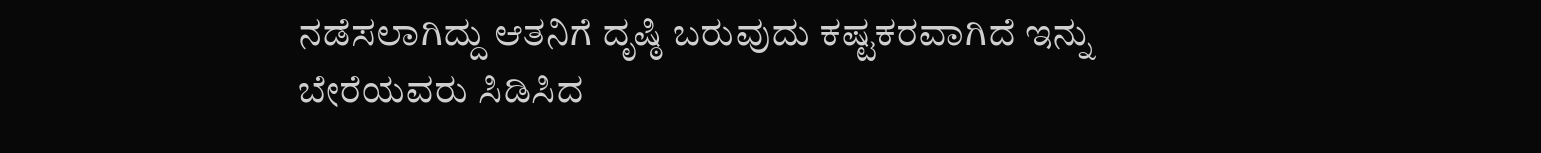ನಡೆಸಲಾಗಿದ್ದು ಆತನಿಗೆ ದೃಷ್ಠಿ ಬರುವುದು ಕಷ್ಟಕರವಾಗಿದೆ ಇನ್ನು ಬೇರೆಯವರು ಸಿಡಿಸಿದ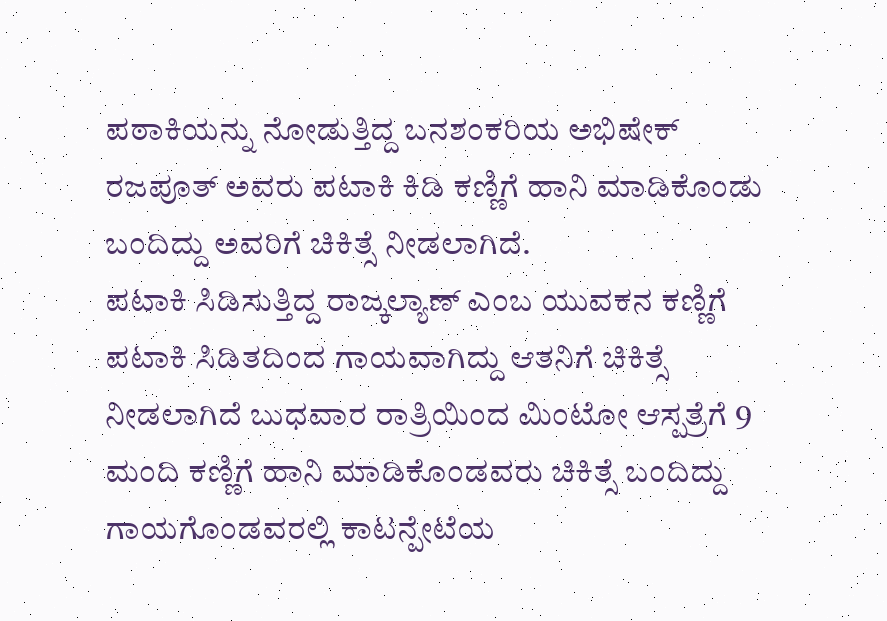ಪಠಾಕಿಯನ್ನು ನೋಡುತ್ತಿದ್ದ ಬನಶಂಕರಿಯ ಅಭಿಷೇಕ್ ರಜಪೂತ್ ಅವರು ಪಟಾಕಿ ಕಿಡಿ ಕಣ್ಣಿಗೆ ಹಾನಿ ಮಾಡಿಕೊಂಡು ಬಂದಿದ್ದು ಅವರಿಗೆ ಚಿಕಿತ್ಸೆ ನೀಡಲಾಗಿದೆ.
ಪಟಾಕಿ ಸಿಡಿಸುತ್ತಿದ್ದ ರಾಜ್ಕಲ್ಯಾಣ್ ಎಂಬ ಯುವಕನ ಕಣ್ಣಿಗೆ ಪಟಾಕಿ ಸಿಡಿತದಿಂದ ಗಾಯವಾಗಿದ್ದು ಆತನಿಗೆ ಚಿಕಿತ್ಸೆ ನೀಡಲಾಗಿದೆ ಬುಧವಾರ ರಾತ್ರಿಯಿಂದ ಮಿಂಟೋ ಆಸ್ಪತ್ರೆಗೆ 9 ಮಂದಿ ಕಣ್ಣಿಗೆ ಹಾನಿ ಮಾಡಿಕೊಂಡವರು ಚಿಕಿತ್ಸೆ ಬಂದಿದ್ದು ಗಾಯಗೊಂಡವರಲ್ಲಿ ಕಾಟನ್ಪೇಟೆಯ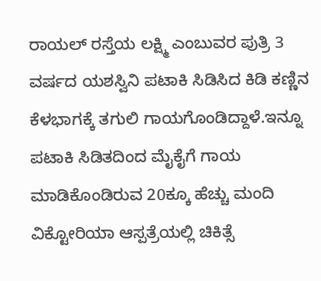ರಾಯಲ್ ರಸ್ತೆಯ ಲಕ್ಷ್ಮಿ ಎಂಬುವರ ಪುತ್ರಿ 3 ವರ್ಷದ ಯಶಸ್ವಿನಿ ಪಟಾಕಿ ಸಿಡಿಸಿದ ಕಿಡಿ ಕಣ್ಣಿನ ಕೆಳಭಾಗಕ್ಕೆ ತಗುಲಿ ಗಾಯಗೊಂಡಿದ್ದಾಳೆ.ಇನ್ನೂ ಪಟಾಕಿ ಸಿಡಿತದಿಂದ ಮೈಕೈಗೆ ಗಾಯ ಮಾಡಿಕೊಂಡಿರುವ 20ಕ್ಕೂ ಹೆಚ್ಚು ಮಂದಿ ವಿಕ್ಟೋರಿಯಾ ಆಸ್ಪತ್ರೆಯಲ್ಲಿ ಚಿಕಿತ್ಸೆ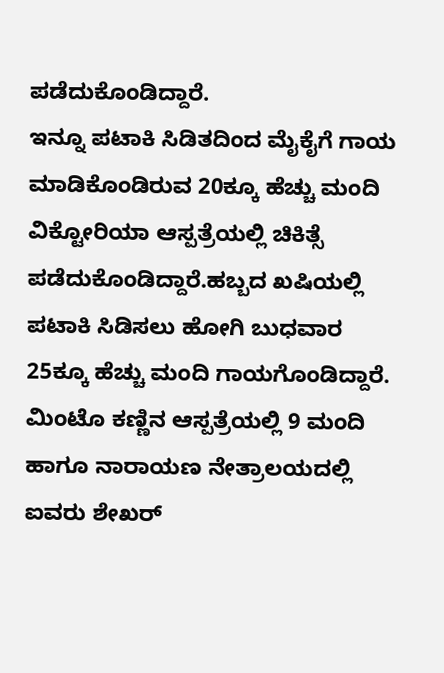ಪಡೆದುಕೊಂಡಿದ್ದಾರೆ.
ಇನ್ನೂ ಪಟಾಕಿ ಸಿಡಿತದಿಂದ ಮೈಕೈಗೆ ಗಾಯ ಮಾಡಿಕೊಂಡಿರುವ 20ಕ್ಕೂ ಹೆಚ್ಚು ಮಂದಿ ವಿಕ್ಟೋರಿಯಾ ಆಸ್ಪತ್ರೆಯಲ್ಲಿ ಚಿಕಿತ್ಸೆ ಪಡೆದುಕೊಂಡಿದ್ದಾರೆ.ಹಬ್ಬದ ಖಷಿಯಲ್ಲಿ ಪಟಾಕಿ ಸಿಡಿಸಲು ಹೋಗಿ ಬುಧವಾರ 25ಕ್ಕೂ ಹೆಚ್ಚು ಮಂದಿ ಗಾಯಗೊಂಡಿದ್ದಾರೆ. ಮಿಂಟೊ ಕಣ್ಣಿನ ಆಸ್ಪತ್ರೆಯಲ್ಲಿ 9 ಮಂದಿ ಹಾಗೂ ನಾರಾಯಣ ನೇತ್ರಾಲಯದಲ್ಲಿ ಐವರು ಶೇಖರ್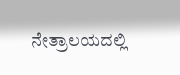ನೇತ್ರಾಲಯದಲ್ಲಿ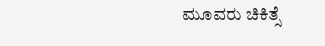ಮೂವರು ಚಿಕಿತ್ಸೆ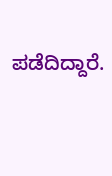ಪಡೆದಿದ್ದಾರೆ.